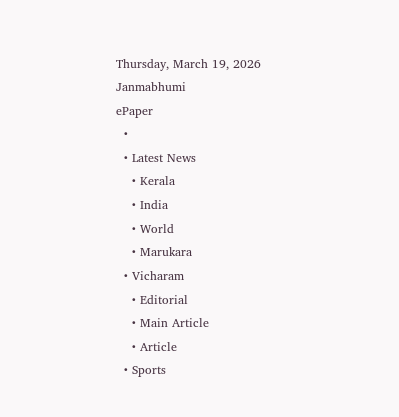Thursday, March 19, 2026
Janmabhumi
ePaper
  •
  • Latest News
    • Kerala
    • India
    • World
    • Marukara
  • Vicharam
    • Editorial
    • Main Article
    • Article
  • Sports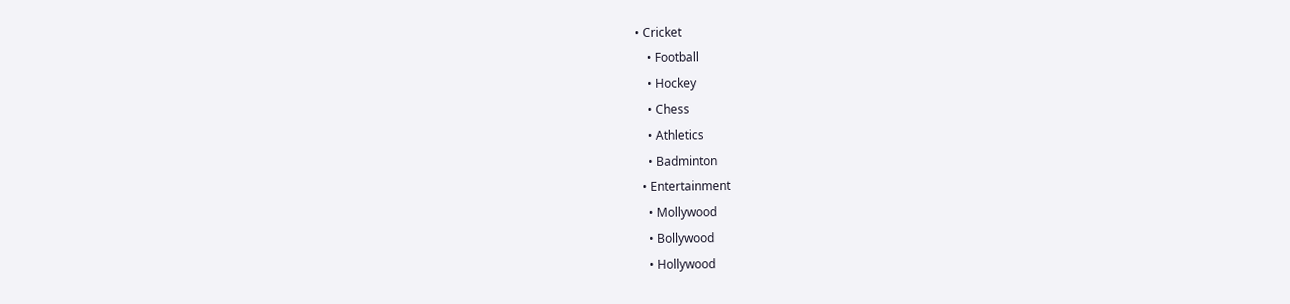• Cricket
    • Football
    • Hockey
    • Chess
    • Athletics
    • Badminton
  • Entertainment
    • Mollywood
    • Bollywood
    • Hollywood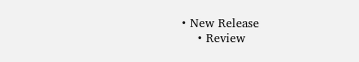• New Release
    • Review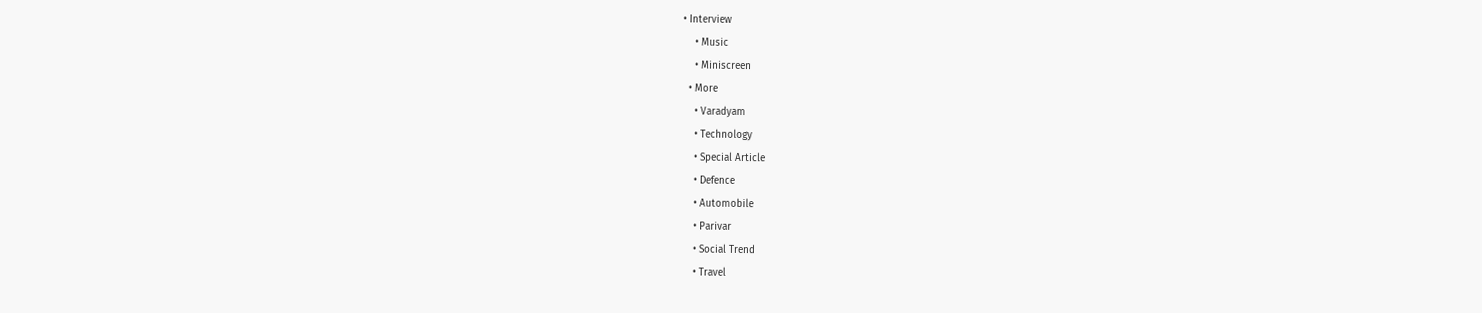• Interview
    • Music
    • Miniscreen
  • More
    • Varadyam
    • Technology
    • Special Article
    • Defence
    • Automobile
    • Parivar
    • Social Trend
    • Travel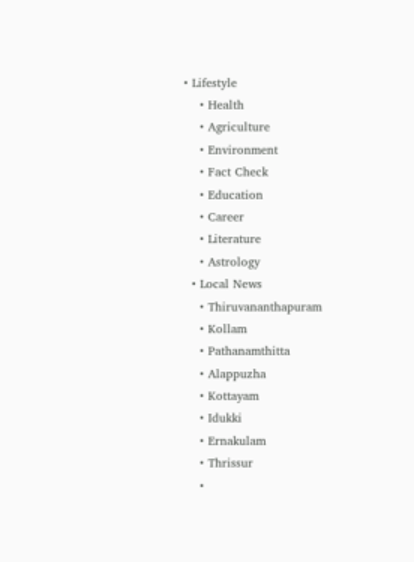• Lifestyle
    • Health
    • Agriculture
    • Environment
    • Fact Check
    • Education
    • Career
    • Literature
    • Astrology
  • Local News
    • Thiruvananthapuram
    • Kollam
    • Pathanamthitta
    • Alappuzha
    • Kottayam
    • Idukki
    • Ernakulam
    • Thrissur
    •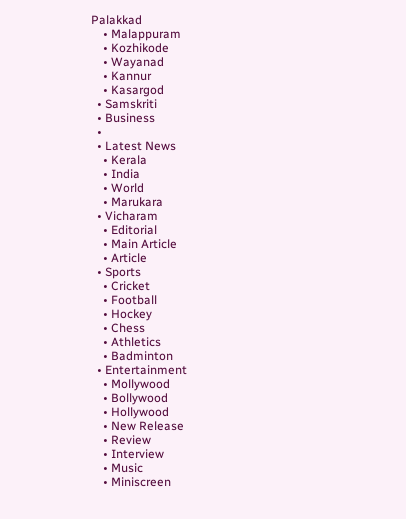Palakkad
    • Malappuram
    • Kozhikode
    • Wayanad
    • Kannur
    • Kasargod
  • Samskriti
  • Business
  •
  • Latest News
    • Kerala
    • India
    • World
    • Marukara
  • Vicharam
    • Editorial
    • Main Article
    • Article
  • Sports
    • Cricket
    • Football
    • Hockey
    • Chess
    • Athletics
    • Badminton
  • Entertainment
    • Mollywood
    • Bollywood
    • Hollywood
    • New Release
    • Review
    • Interview
    • Music
    • Miniscreen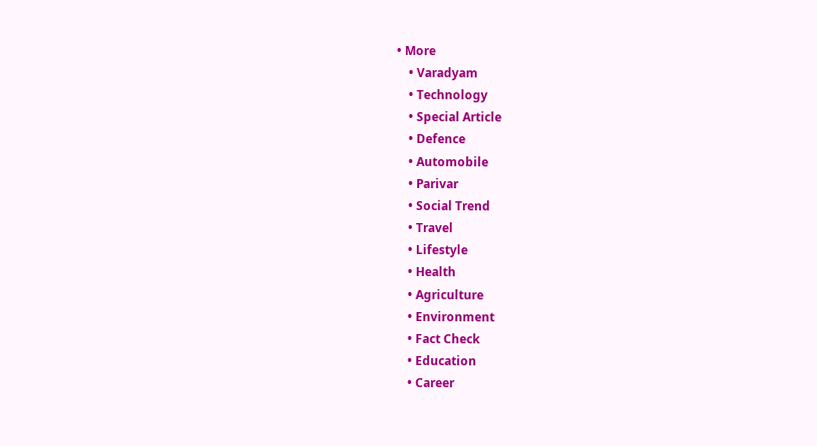• More
    • Varadyam
    • Technology
    • Special Article
    • Defence
    • Automobile
    • Parivar
    • Social Trend
    • Travel
    • Lifestyle
    • Health
    • Agriculture
    • Environment
    • Fact Check
    • Education
    • Career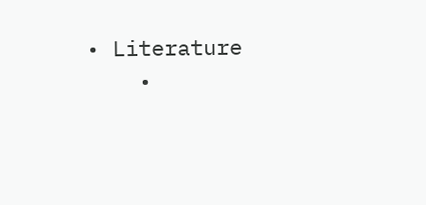• Literature
    •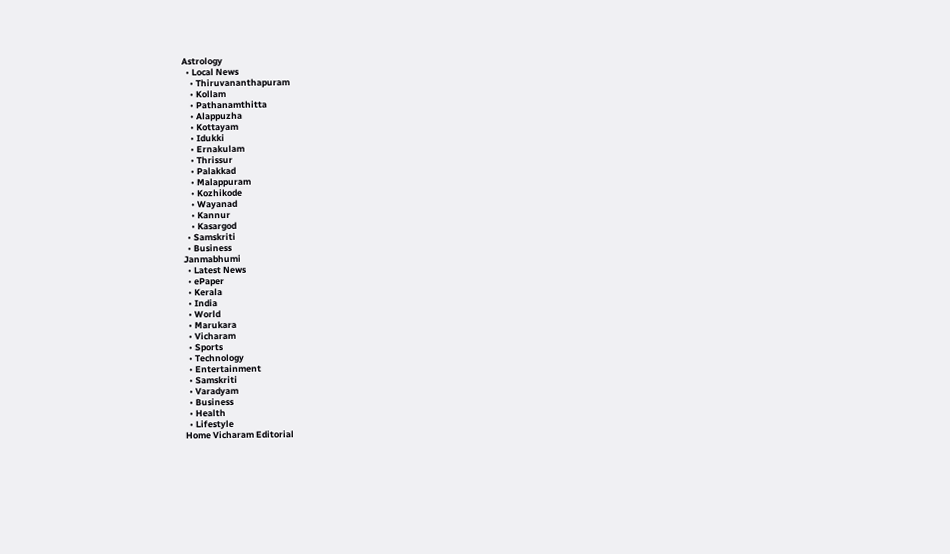Astrology
  • Local News
    • Thiruvananthapuram
    • Kollam
    • Pathanamthitta
    • Alappuzha
    • Kottayam
    • Idukki
    • Ernakulam
    • Thrissur
    • Palakkad
    • Malappuram
    • Kozhikode
    • Wayanad
    • Kannur
    • Kasargod
  • Samskriti
  • Business
Janmabhumi
  • Latest News
  • ePaper
  • Kerala
  • India
  • World
  • Marukara
  • Vicharam
  • Sports
  • Technology
  • Entertainment
  • Samskriti
  • Varadyam
  • Business
  • Health
  • Lifestyle
Home Vicharam Editorial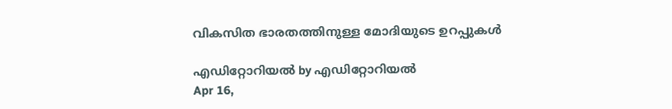വികസിത ഭാരതത്തിനുള്ള മോദിയുടെ ഉറപ്പുകള്‍

എഡിറ്റോറിയൽ by എഡിറ്റോറിയൽ
Apr 16,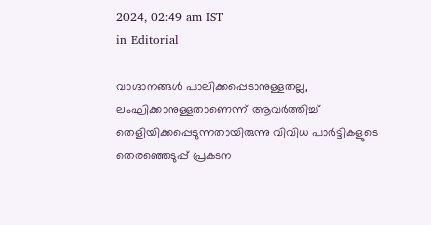2024, 02:49 am IST
in Editorial

വാഗ്ദാനങ്ങള്‍ പാലിക്കപ്പെടാനുള്ളതല്ല, ലംഘിക്കാനുള്ളതാണെന്ന് ആവര്‍ത്തിച്ച് തെളിയിക്കപ്പെടുന്നതായിരുന്നു വിവിധ പാര്‍ട്ടികളുടെ തെരഞ്ഞെടുപ്പ് പ്രകടന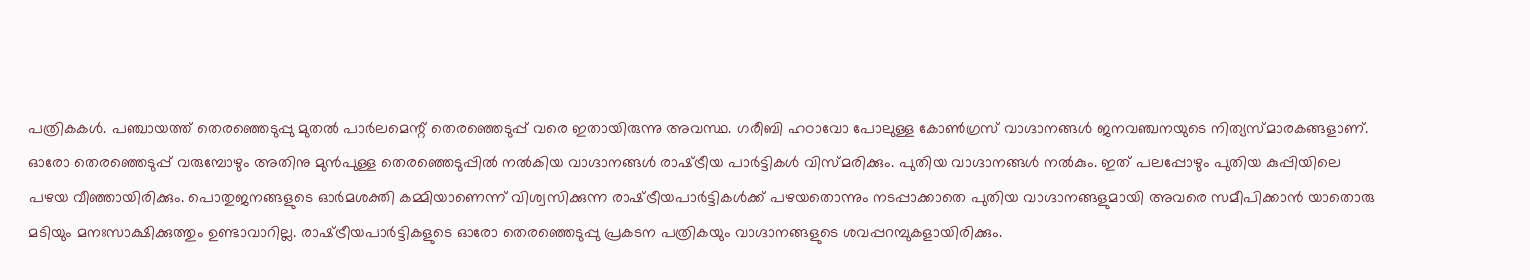പത്രികകള്‍. പഞ്ചായത്ത് തെരഞ്ഞെടുപ്പു മുതല്‍ പാര്‍ലമെന്റ് തെരഞ്ഞെടുപ്പ് വരെ ഇതായിരുന്നു അവസ്ഥ. ഗരീബി ഹഠാവോ പോലുള്ള കോണ്‍ഗ്രസ് വാഗ്ദാനങ്ങള്‍ ജനവഞ്ചനയുടെ നിത്യസ്മാരകങ്ങളാണ്. ഓരോ തെരഞ്ഞെടുപ്പ് വരുമ്പോഴും അതിനു മുന്‍പുള്ള തെരഞ്ഞെടുപ്പില്‍ നല്‍കിയ വാഗ്ദാനങ്ങള്‍ രാഷ്‌ട്രീയ പാര്‍ട്ടികള്‍ വിസ്മരിക്കും. പുതിയ വാഗ്ദാനങ്ങള്‍ നല്‍കും. ഇത് പലപ്പോഴും പുതിയ കുപ്പിയിലെ പഴയ വീഞ്ഞായിരിക്കും. പൊതുജനങ്ങളുടെ ഓര്‍മശക്തി കമ്മിയാണെന്ന് വിശ്വസിക്കുന്ന രാഷ്‌ട്രീയപാര്‍ട്ടികള്‍ക്ക് പഴയതൊന്നും നടപ്പാക്കാതെ പുതിയ വാഗ്ദാനങ്ങളുമായി അവരെ സമീപിക്കാന്‍ യാതൊരു മടിയും മനഃസാക്ഷിക്കുത്തും ഉണ്ടാവാറില്ല. രാഷ്‌ട്രീയപാര്‍ട്ടികളുടെ ഓരോ തെരഞ്ഞെടുപ്പു പ്രകടന പത്രികയും വാഗ്ദാനങ്ങളുടെ ശവപ്പറമ്പുകളായിരിക്കും.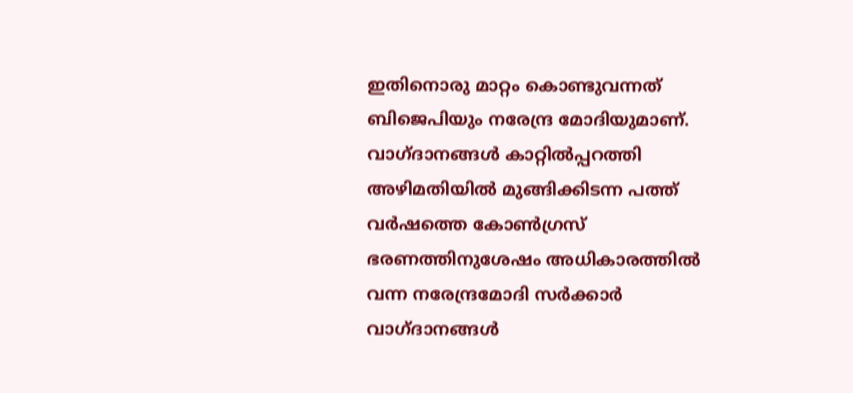ഇതിനൊരു മാറ്റം കൊണ്ടുവന്നത് ബിജെപിയും നരേന്ദ്ര മോദിയുമാണ്. വാഗ്ദാനങ്ങള്‍ കാറ്റില്‍പ്പറത്തി അഴിമതിയില്‍ മുങ്ങിക്കിടന്ന പത്ത് വര്‍ഷത്തെ കോണ്‍ഗ്രസ് ഭരണത്തിനുശേഷം അധികാരത്തില്‍ വന്ന നരേന്ദ്രമോദി സര്‍ക്കാര്‍ വാഗ്ദാനങ്ങള്‍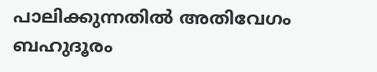പാലിക്കുന്നതില്‍ അതിവേഗം ബഹുദൂരം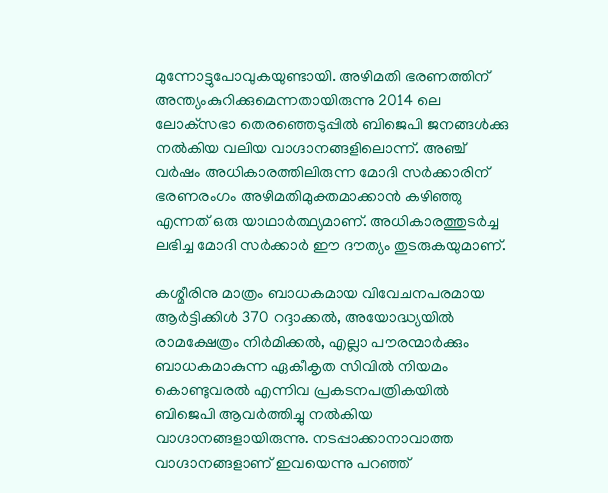മുന്നോട്ടുപോവുകയുണ്ടായി. അഴിമതി ഭരണത്തിന് അന്ത്യംകുറിക്കുമെന്നതായിരുന്നു 2014 ലെ ലോക്‌സഭാ തെരഞ്ഞെടുപ്പില്‍ ബിജെപി ജനങ്ങള്‍ക്കു നല്‍കിയ വലിയ വാഗ്ദാനങ്ങളിലൊന്ന്. അഞ്ച് വര്‍ഷം അധികാരത്തിലിരുന്ന മോദി സര്‍ക്കാരിന് ഭരണരംഗം അഴിമതിമുക്തമാക്കാന്‍ കഴിഞ്ഞു എന്നത് ഒരു യാഥാര്‍ത്ഥ്യമാണ്. അധികാരത്തുടര്‍ച്ച ലഭിച്ച മോദി സര്‍ക്കാര്‍ ഈ ദൗത്യം തുടരുകയുമാണ്.

കശ്മീരിനു മാത്രം ബാധകമായ വിവേചനപരമായ ആര്‍ട്ടിക്കിള്‍ 370 റദ്ദാക്കല്‍, അയോദ്ധ്യയില്‍ രാമക്ഷേത്രം നിര്‍മിക്കല്‍, എല്ലാ പൗരന്മാര്‍ക്കും ബാധകമാകുന്ന ഏകീകൃത സിവില്‍ നിയമം കൊണ്ടുവരല്‍ എന്നിവ പ്രകടനപത്രികയില്‍ ബിജെപി ആവര്‍ത്തിച്ചു നല്‍കിയ വാഗ്ദാനങ്ങളായിരുന്നു. നടപ്പാക്കാനാവാത്ത വാഗ്ദാനങ്ങളാണ് ഇവയെന്നു പറഞ്ഞ്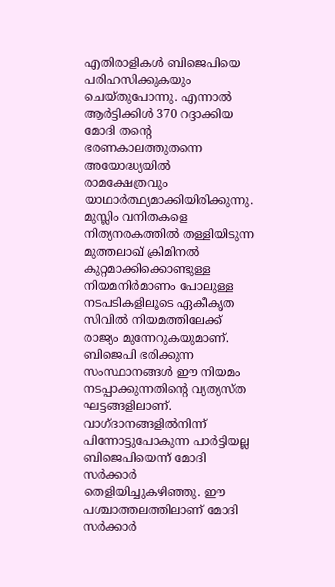എതിരാളികള്‍ ബിജെപിയെ പരിഹസിക്കുകയും ചെയ്തുപോന്നു. എന്നാല്‍ ആര്‍ട്ടിക്കിള്‍ 370 റദ്ദാക്കിയ മോദി തന്റെ ഭരണകാലത്തുതന്നെ അയോദ്ധ്യയില്‍ രാമക്ഷേത്രവും യാഥാര്‍ത്ഥ്യമാക്കിയിരിക്കുന്നു. മുസ്ലിം വനിതകളെ നിത്യനരകത്തില്‍ തള്ളിയിടുന്ന മുത്തലാഖ് ക്രിമിനല്‍ കുറ്റമാക്കിക്കൊണ്ടുള്ള നിയമനിര്‍മാണം പോലുള്ള നടപടികളിലൂടെ ഏകീകൃത സിവില്‍ നിയമത്തിലേക്ക് രാജ്യം മുന്നേറുകയുമാണ്. ബിജെപി ഭരിക്കുന്ന സംസ്ഥാനങ്ങള്‍ ഈ നിയമം നടപ്പാക്കുന്നതിന്റെ വ്യത്യസ്ത ഘട്ടങ്ങളിലാണ്. വാഗ്ദാനങ്ങളില്‍നിന്ന് പിന്നോട്ടുപോകുന്ന പാര്‍ട്ടിയല്ല ബിജെപിയെന്ന് മോദി സര്‍ക്കാര്‍ തെളിയിച്ചുകഴിഞ്ഞു. ഈ പശ്ചാത്തലത്തിലാണ് മോദി സര്‍ക്കാര്‍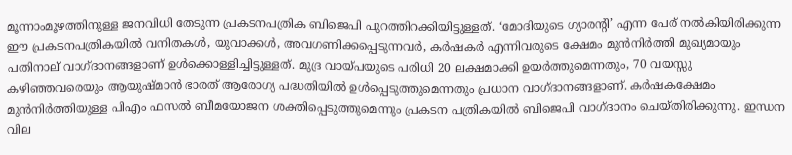മൂന്നാംമൂഴത്തിനുള്ള ജനവിധി തേടുന്ന പ്രകടനപത്രിക ബിജെപി പുറത്തിറക്കിയിട്ടുള്ളത്. ‘മോദിയുടെ ഗ്യാരന്റി’ എന്ന പേര് നല്‍കിയിരിക്കുന്ന ഈ പ്രകടനപത്രികയില്‍ വനിതകള്‍, യുവാക്കള്‍, അവഗണിക്കപ്പെടുന്നവര്‍, കര്‍ഷകര്‍ എന്നിവരുടെ ക്ഷേമം മുന്‍നിര്‍ത്തി മുഖ്യമായും പതിനാല് വാഗ്ദാനങ്ങളാണ് ഉള്‍ക്കൊള്ളിച്ചിട്ടുള്ളത്. മുദ്ര വായ്‌പയുടെ പരിധി 20 ലക്ഷമാക്കി ഉയര്‍ത്തുമെന്നതും, 70 വയസ്സു കഴിഞ്ഞവരെയും ആയുഷ്മാന്‍ ഭാരത് ആരോഗ്യ പദ്ധതിയില്‍ ഉള്‍പ്പെടുത്തുമെന്നതും പ്രധാന വാഗ്ദാനങ്ങളാണ്. കര്‍ഷകക്ഷേമം മുന്‍നിര്‍ത്തിയുള്ള പിഎം ഫസല്‍ ബീമയോജന ശക്തിപ്പെടുത്തുമെന്നും പ്രകടന പത്രികയില്‍ ബിജെപി വാഗ്ദാനം ചെയ്തിരിക്കുന്നു. ഇന്ധന വില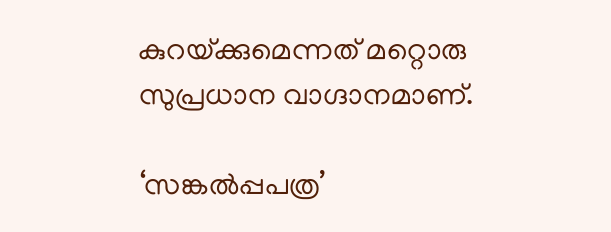കുറയ്‌ക്കുമെന്നത് മറ്റൊരു സുപ്രധാന വാഗ്ദാനമാണ്.

‘സങ്കല്‍പ്പപത്ര’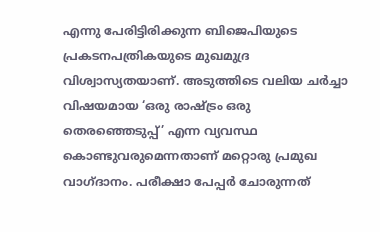എന്നു പേരിട്ടിരിക്കുന്ന ബിജെപിയുടെ പ്രകടനപത്രികയുടെ മുഖമുദ്ര വിശ്വാസ്യതയാണ്. അടുത്തിടെ വലിയ ചര്‍ച്ചാ വിഷയമായ ‘ഒരു രാഷ്‌ട്രം ഒരു തെരഞ്ഞെടുപ്പ്’ എന്ന വ്യവസ്ഥ കൊണ്ടുവരുമെന്നതാണ് മറ്റൊരു പ്രമുഖ വാഗ്ദാനം. പരീക്ഷാ പേപ്പര്‍ ചോരുന്നത്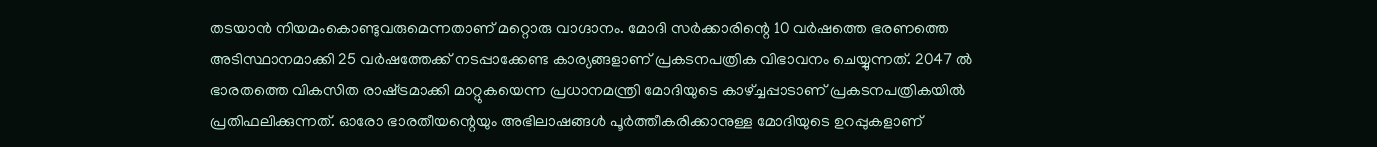തടയാന്‍ നിയമംകൊണ്ടുവരുമെന്നതാണ് മറ്റൊരു വാഗ്ദാനം. മോദി സര്‍ക്കാരിന്റെ 10 വര്‍ഷത്തെ ഭരണത്തെ അടിസ്ഥാനമാക്കി 25 വര്‍ഷത്തേക്ക് നടപ്പാക്കേണ്ട കാര്യങ്ങളാണ് പ്രകടനപത്രിക വിഭാവനം ചെയ്യുന്നത്. 2047 ല്‍ ഭാരതത്തെ വികസിത രാഷ്‌ട്രമാക്കി മാറ്റുകയെന്ന പ്രധാനമന്ത്രി മോദിയുടെ കാഴ്‌ച്ചപ്പാടാണ് പ്രകടനപത്രികയില്‍ പ്രതിഫലിക്കുന്നത്. ഓരോ ഭാരതീയന്റെയും അഭിലാഷങ്ങള്‍ പൂര്‍ത്തീകരിക്കാനുള്ള മോദിയുടെ ഉറപ്പുകളാണ്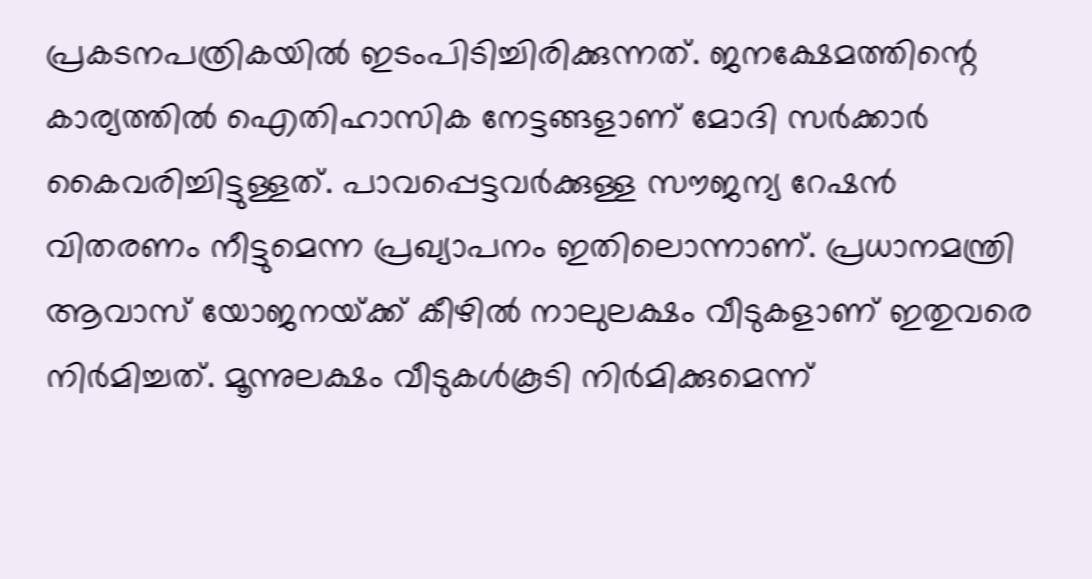പ്രകടനപത്രികയില്‍ ഇടംപിടിച്ചിരിക്കുന്നത്. ജനക്ഷേമത്തിന്റെ കാര്യത്തില്‍ ഐതിഹാസിക നേട്ടങ്ങളാണ് മോദി സര്‍ക്കാര്‍ കൈവരിച്ചിട്ടുള്ളത്. പാവപ്പെട്ടവര്‍ക്കുള്ള സൗജന്യ റേഷന്‍ വിതരണം നീട്ടുമെന്ന പ്രഖ്യാപനം ഇതിലൊന്നാണ്. പ്രധാനമന്ത്രി ആവാസ് യോജനയ്‌ക്ക് കീഴില്‍ നാലുലക്ഷം വീടുകളാണ് ഇതുവരെ നിര്‍മിച്ചത്. മൂന്നുലക്ഷം വീടുകള്‍കൂടി നിര്‍മിക്കുമെന്ന്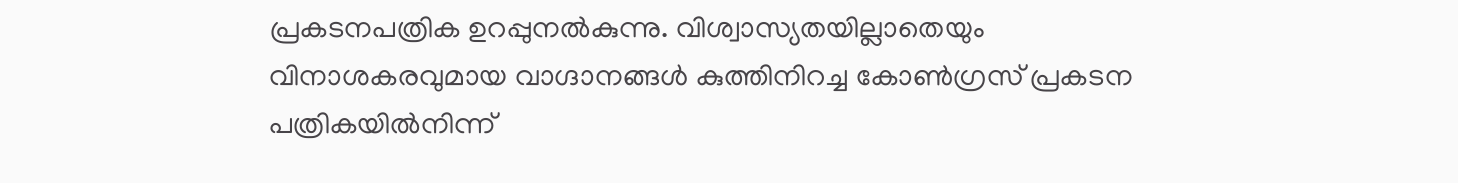പ്രകടനപത്രിക ഉറപ്പുനല്‍കുന്നു. വിശ്വാസ്യതയില്ലാതെയും വിനാശകരവുമായ വാഗ്ദാനങ്ങള്‍ കുത്തിനിറച്ച കോണ്‍ഗ്രസ് പ്രകടന പത്രികയില്‍നിന്ന്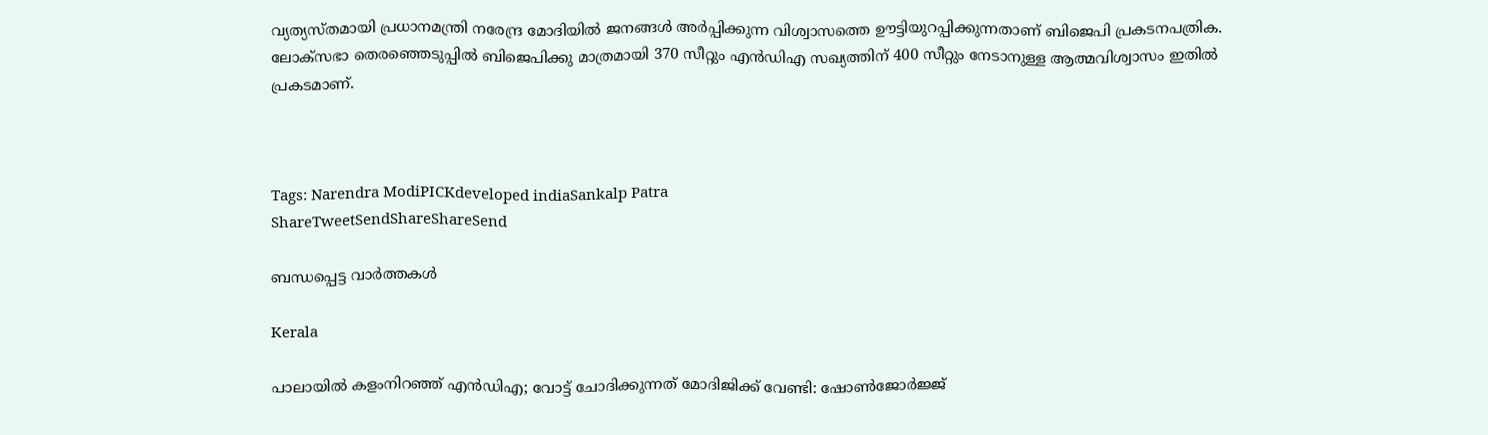വ്യത്യസ്തമായി പ്രധാനമന്ത്രി നരേന്ദ്ര മോദിയില്‍ ജനങ്ങള്‍ അര്‍പ്പിക്കുന്ന വിശ്വാസത്തെ ഊട്ടിയുറപ്പിക്കുന്നതാണ് ബിജെപി പ്രകടനപത്രിക. ലോക്‌സഭാ തെരഞ്ഞെടുപ്പില്‍ ബിജെപിക്കു മാത്രമായി 370 സീറ്റും എന്‍ഡിഎ സഖ്യത്തിന് 400 സീറ്റും നേടാനുള്ള ആത്മവിശ്വാസം ഇതില്‍ പ്രകടമാണ്.



Tags: Narendra ModiPICKdeveloped indiaSankalp Patra
ShareTweetSendShareShareSend

ബന്ധപ്പെട്ട വാര്‍ത്തകള്‍

Kerala

പാലായില്‍ കളംനിറഞ്ഞ് എന്‍ഡിഎ; വോട്ട് ചോദിക്കുന്നത് മോദിജിക്ക് വേണ്ടി: ഷോണ്‍ജോര്‍ജ്ജ്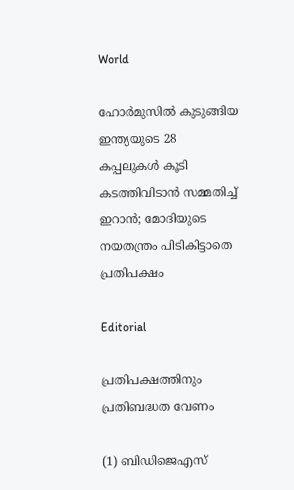World

ഹോര്‍മുസില്‍ കുടുങ്ങിയ ഇന്ത്യയുടെ 28 കപ്പലുകള്‍ കൂടി കടത്തിവിടാന്‍ സമ്മതിച്ച് ഇറാന്‍; മോദിയുടെ നയതന്ത്രം പിടികിട്ടാതെ പ്രതിപക്ഷം

Editorial

പ്രതിപക്ഷത്തിനും പ്രതിബദ്ധത വേണം

(1) ബിഡിജെഎസ്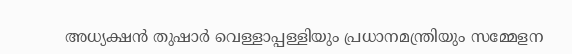അധ്യക്ഷന്‍ തുഷാര്‍ വെള്ളാപ്പള്ളിയും പ്രധാനമന്ത്രിയും സമ്മേളന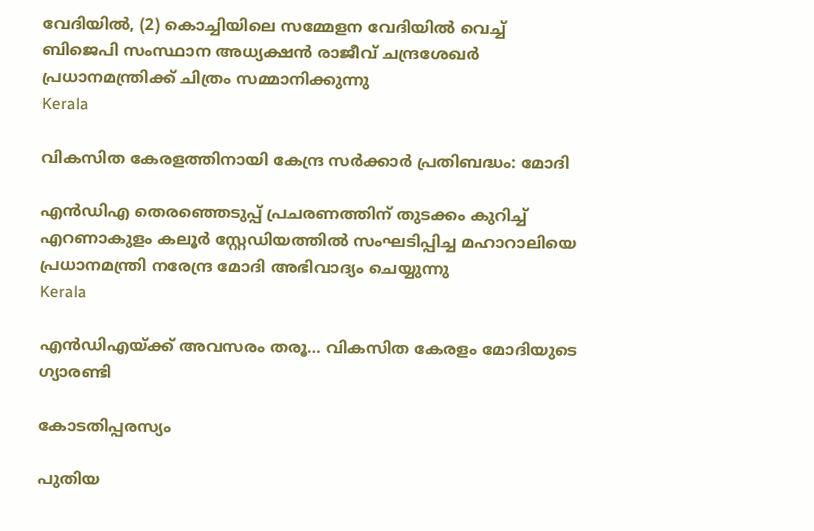വേദിയില്‍, (2) കൊച്ചിയിലെ സമ്മേളന വേദിയില്‍ വെച്ച് ബിജെപി സംസ്ഥാന അധ്യക്ഷന്‍ രാജീവ് ചന്ദ്രശേഖര്‍ പ്രധാനമന്ത്രിക്ക് ചിത്രം സമ്മാനിക്കുന്നു
Kerala

വികസിത കേരളത്തിനായി കേന്ദ്ര സര്‍ക്കാര്‍ പ്രതിബദ്ധം: മോദി

എന്‍ഡിഎ തെരഞ്ഞെടുപ്പ് പ്രചരണത്തിന് തുടക്കം കുറിച്ച് എറണാകുളം കലൂര്‍ സ്റ്റേഡിയത്തില്‍ സംഘടിപ്പിച്ച മഹാറാലിയെ പ്രധാനമന്ത്രി നരേന്ദ്ര മോദി അഭിവാദ്യം ചെയ്യുന്നു
Kerala

എന്‍ഡിഎയ്‌ക്ക് അവസരം തരൂ… വികസിത കേരളം മോദിയുടെ ഗ്യാരണ്ടി

കോടതിപ്പരസ്യം

പുതിയ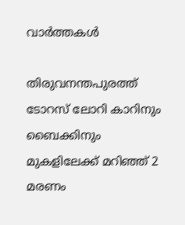വാര്‍ത്തകള്‍

തിരുവനന്തപുരത്ത് ടോറസ് ലോറി കാറിനും ബൈക്കിനും മുകളിലേക്ക് മറിഞ്ഞ് 2 മരണം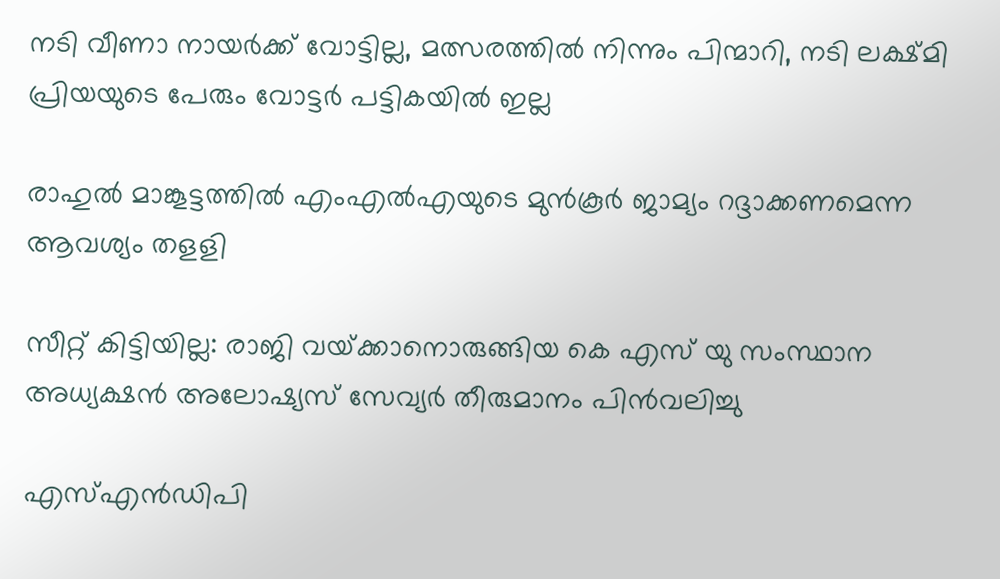നടി വീണാ നായര്‍ക്ക് വോട്ടില്ല, മത്സരത്തില്‍ നിന്നും പിന്മാറി, നടി ലക്ഷ്മി പ്രിയയുടെ പേരും വോട്ടര്‍ പട്ടികയില്‍ ഇല്ല

രാഹുല്‍ മാങ്കൂട്ടത്തില്‍ എംഎല്‍എയുടെ മുന്‍കൂര്‍ ജാമ്യം റദ്ദാക്കണമെന്ന ആവശ്യം തളളി

സീറ്റ് കിട്ടിയില്ല: രാജി വയ്‌ക്കാനൊരുങ്ങിയ കെ എസ് യു സംസ്ഥാന അധ്യക്ഷന്‍ അലോഷ്യസ് സേവ്യര്‍ തീരുമാനം പിന്‍വലിച്ചു

എസ്എന്‍ഡിപി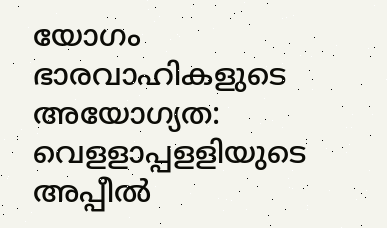യോഗം ഭാരവാഹികളുടെ അയോഗ്യത: വെളളാപ്പളളിയുടെ അപ്പീല്‍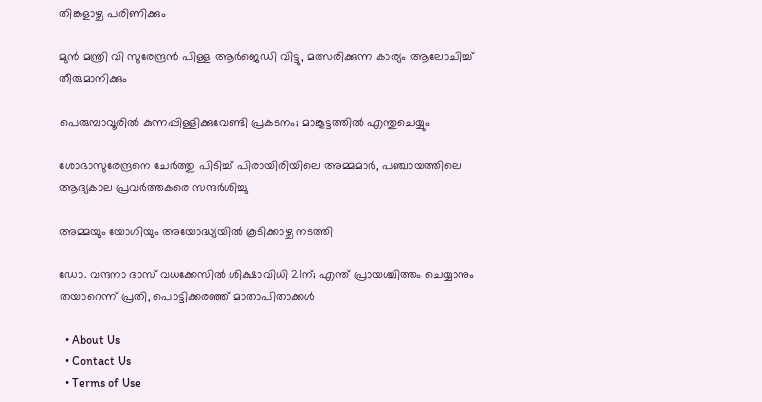തിങ്കളാഴ്ച പരിണിക്കും

മുന്‍ മന്ത്രി വി സുരേന്ദ്രന്‍ പിള്ള ആര്‍ജെഡി വിട്ടു, മത്സരിക്കുന്ന കാര്യം ആലോചിച്ച് തീരുമാനിക്കും

പെരുമ്പാവൂരിൽ കുന്നപ്പിള്ളിക്കുവേണ്ടി പ്രകടനം; മാങ്കൂട്ടത്തിൽ എന്തുചെയ്യും

ശോഭാസുരേന്ദ്രനെ ചേര്‍ത്തു പിടിച്ച് പിരായിരിയിലെ അമ്മമാര്‍, പഞ്ചായത്തിലെ ആദ്യകാല പ്രവര്‍ത്തകരെ സന്ദര്‍ശിച്ചു

അമ്മയും യോഗിയും അയോദ്ധ്യയിൽ കൂടിക്കാഴ്ച നടത്തി

ഡോ. വന്ദനാ ദാസ് വധക്കേസിൽ ശിക്ഷാവിധി 21ന്; എന്ത് പ്രായശ്ചിത്തം ചെയ്യാനും തയാറെന്ന് പ്രതി, പൊട്ടിക്കരഞ്ഞ് മാതാപിതാക്കൾ

  • About Us
  • Contact Us
  • Terms of Use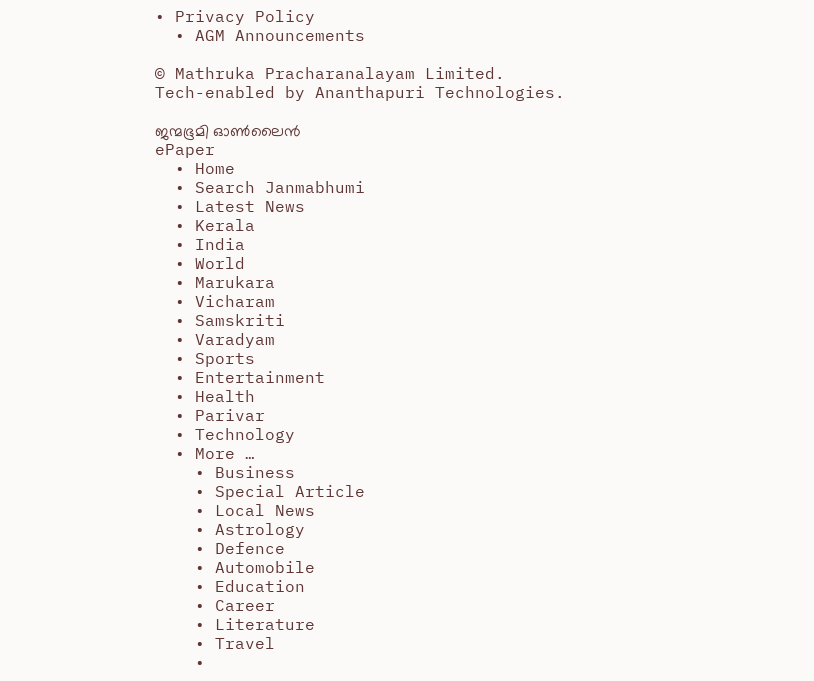• Privacy Policy
  • AGM Announcements

© Mathruka Pracharanalayam Limited.
Tech-enabled by Ananthapuri Technologies.

ജന്മഭൂമി ഓണ്‍ലൈന്‍
ePaper
  • Home
  • Search Janmabhumi
  • Latest News
  • Kerala
  • India
  • World
  • Marukara
  • Vicharam
  • Samskriti
  • Varadyam
  • Sports
  • Entertainment
  • Health
  • Parivar
  • Technology
  • More …
    • Business
    • Special Article
    • Local News
    • Astrology
    • Defence
    • Automobile
    • Education
    • Career
    • Literature
    • Travel
    •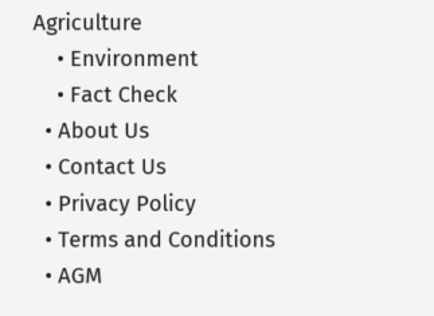Agriculture
    • Environment
    • Fact Check
  • About Us
  • Contact Us
  • Privacy Policy
  • Terms and Conditions
  • AGM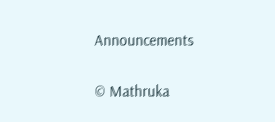Announcements

© Mathruka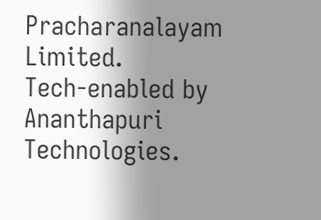Pracharanalayam Limited.
Tech-enabled by Ananthapuri Technologies.